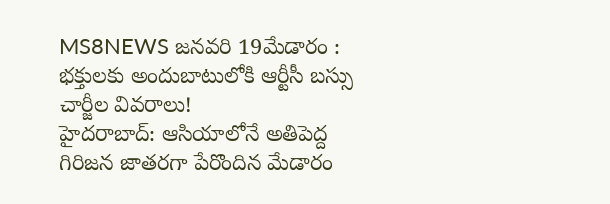MS8NEWS జనవరి 19మేడారం : భక్తులకు అందుబాటులోకి ఆర్టీసీ బస్సు చార్జీల వివరాలు!
హైదరాబాద్: ఆసియాలోనే అతిపెద్ద గిరిజన జాతరగా పేరొందిన మేడారం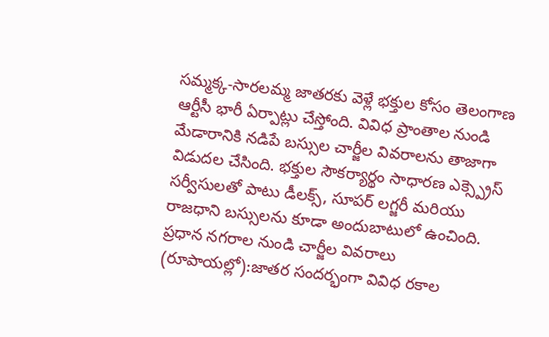సమ్మక్క-సారలమ్మ జాతరకు వెళ్లే భక్తుల కోసం తెలంగాణ ఆర్టీసీ భారీ ఏర్పాట్లు చేస్తోంది. వివిధ ప్రాంతాల నుండి మేడారానికి నడిపే బస్సుల చార్జీల వివరాలను తాజాగా విడుదల చేసింది. భక్తుల సౌకర్యార్థం సాధారణ ఎక్స్ప్రెస్ సర్వీసులతో పాటు డీలక్స్, సూపర్ లగ్జరీ మరియు రాజధాని బస్సులను కూడా అందుబాటులో ఉంచింది.
ప్రధాన నగరాల నుండి చార్జీల వివరాలు (రూపాయల్లో):జాతర సందర్భంగా వివిధ రకాల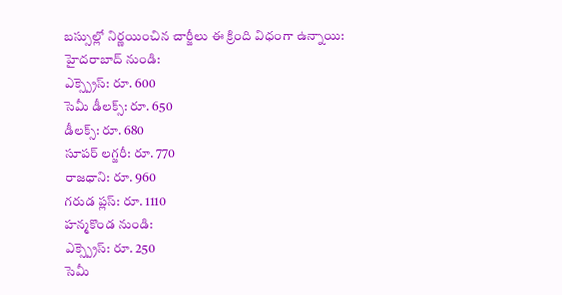బస్సుల్లో నిర్ణయించిన చార్జీలు ఈ క్రింది విధంగా ఉన్నాయి:
హైదరాబాద్ నుండి:
ఎక్స్ప్రెస్: రూ. 600
సెమీ డీలక్స్: రూ. 650
డీలక్స్: రూ. 680
సూపర్ లగ్జరీ: రూ. 770
రాజధాని: రూ. 960
గరుడ ప్లస్: రూ. 1110
హన్మకొండ నుండి:
ఎక్స్ప్రెస్: రూ. 250
సెమీ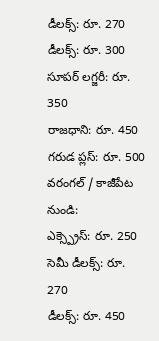డీలక్స్: రూ. 270
డీలక్స్: రూ. 300
సూపర్ లగ్జరీ: రూ. 350
రాజధాని: రూ. 450
గరుడ ప్లస్: రూ. 500
వరంగల్ / కాజీపేట నుండి:
ఎక్స్ప్రెస్: రూ. 250
సెమీ డీలక్స్: రూ. 270
డీలక్స్: రూ. 450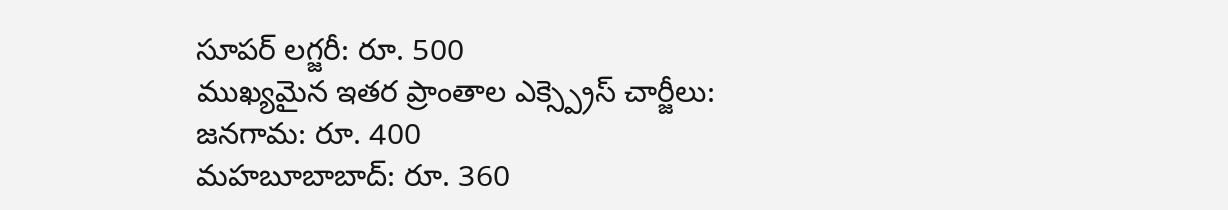సూపర్ లగ్జరీ: రూ. 500
ముఖ్యమైన ఇతర ప్రాంతాల ఎక్స్ప్రెస్ చార్జీలు:
జనగామ: రూ. 400
మహబూబాబాద్: రూ. 360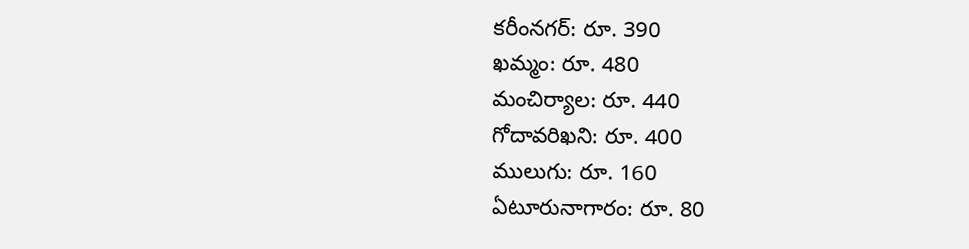కరీంనగర్: రూ. 390
ఖమ్మం: రూ. 480
మంచిర్యాల: రూ. 440
గోదావరిఖని: రూ. 400
ములుగు: రూ. 160
ఏటూరునాగారం: రూ. 80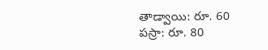తాడ్వాయి: రూ. 60
పస్రా: రూ. 80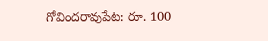గోవిందరావుపేట: రూ. 100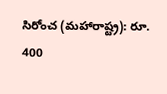సిరోంచ (మహారాష్ట్ర): రూ. 400